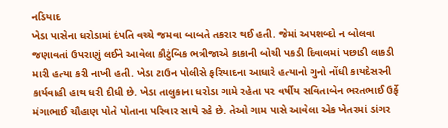નડિયાદ
ખેડા પાસેના ધરોડામાં દંપતિ વચ્ચે જમવા બાબતે તકરાર થઈ હતી. જેમાં અપશબ્દો ન બોલવા જણાવતાં ઉપરાણું લઈને આવેલા કૌટુંબિક ભત્રીજાએ કાકાની બોચી પકડી દિવાલમાં પછાડી લાકડી મારી હત્યા કરી નાખી હતી. ખેડા ટાઉન પોલીસે ફરિયાદના આધારે હત્યાનો ગુનો નોંધી કાયદેસરની કાર્યવાહી હાથ ધરી દીધી છે. ખેડા તાલુકાના ધરોડા ગામે રહેતા ૫૨ વર્ષીય સવિતાબેન ભરતભાઈ ઉર્ફે મંગાભાઈ ચૌહાણ પોતે પોતાના પરિવાર સાથે રહે છે. તેઓ ગામ પાસે આવેલા એક ખેતરમાં ડાંગર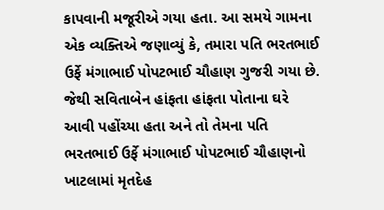કાપવાની મજૂરીએ ગયા હતા. આ સમયે ગામના એક વ્યક્તિએ જણાવ્યું કે, તમારા પતિ ભરતભાઈ ઉર્ફે મંગાભાઈ પોપટભાઈ ચૌહાણ ગુજરી ગયા છે. જેથી સવિતાબેન હાંફતા હાંફતા પોતાના ઘરે આવી પહોંચ્યા હતા અને તો તેમના પતિ ભરતભાઈ ઉર્ફે મંગાભાઈ પોપટભાઈ ચૌહાણનો ખાટલામાં મૃતદેહ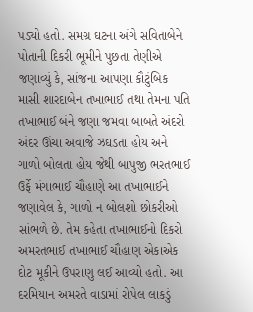પડ્યો હતો. સમગ્ર ઘટના અંગે સવિતાબેને પોતાની દિકરી ભૂમીને પુછતા તેણીએ જણાવ્યું કે, સાંજના આપણા કૌટુંબિક માસી શારદાબેન તખાભાઈ તથા તેમના પતિ તખાભાઈ બંને જણા જમવા બાબતે અંદરો અંદર ઊંચા અવાજે ઝઘડતા હોય અને ગાળો બોલતા હોય જેથી બાપુજી ભરતભાઈ ઉર્ફે મંગાભાઈ ચૌહાણે આ તખાભાઈને જણાવેલ કે, ગાળો ન બોલશો છોકરીઓ સાંભળે છે. તેમ કહેતા તખાભાઈનો દિકરો અમરતભાઈ તખાભાઈ ચૌહાણ એકાએક દોટ મૂકીને ઉપરાણુ લઈ આવ્યો હતો. આ દરમિયાન અમરતે વાડામાં રોપેલ લાકડું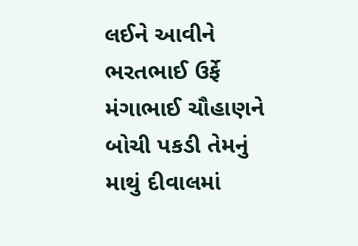લઈને આવીને ભરતભાઈ ઉર્ફે મંગાભાઈ ચૌહાણને બોચી પકડી તેમનું માથું દીવાલમાં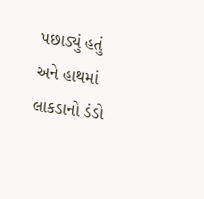પછાડ્યું હતું અને હાથમાં લાકડાનો ડંડો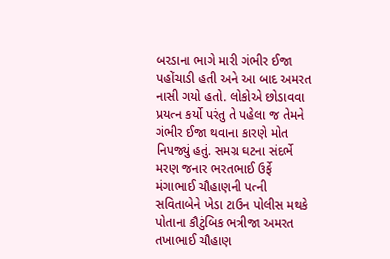બરડાના ભાગે મારી ગંભીર ઈજા પહોંચાડી હતી અને આ બાદ અમરત નાસી ગયો હતો. લોકોએ છોડાવવા પ્રયત્ન કર્યો પરંતુ તે પહેલા જ તેમને ગંભીર ઈજા થવાના કારણે મોત નિપજ્યું હતું. સમગ્ર ઘટના સંદર્ભે મરણ જનાર ભરતભાઈ ઉર્ફે મંગાભાઈ ચૌહાણની પત્ની સવિતાબેને ખેડા ટાઉન પોલીસ મથકે પોતાના કૌટુંબિક ભત્રીજા અમરત તખાભાઈ ચૌહાણ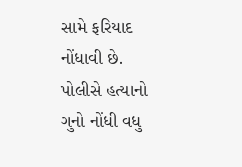સામે ફરિયાદ નોંધાવી છે. પોલીસે હત્યાનો ગુનો નોંધી વધુ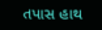તપાસ હાથ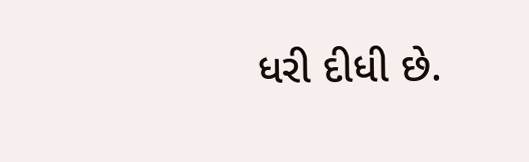ધરી દીધી છે.